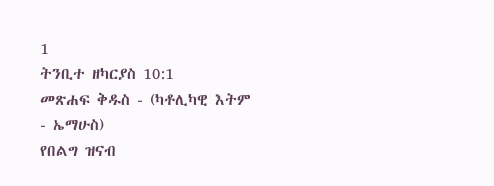1
ትንቢተ ዘካርያስ 10:1
መጽሐፍ ቅዱስ - (ካቶሊካዊ እትም - ኤማሁስ)
የበልግ ዝናብ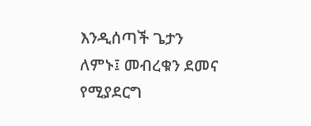እንዲሰጣች ጌታን ለምኑ፤ መብረቁን ደመና የሚያደርግ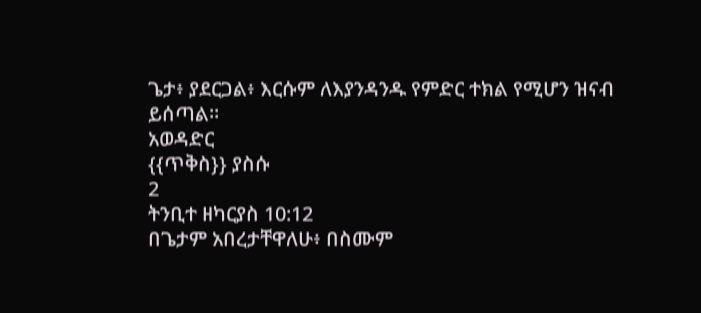ጌታ፥ ያደርጋል፥ እርሱም ለእያንዳንዱ የምድር ተክል የሚሆን ዝናብ ይሰጣል።
አወዳድር
{{ጥቅስ}} ያስሱ
2
ትንቢተ ዘካርያስ 10:12
በጌታም አበረታቸዋለሁ፥ በስሙም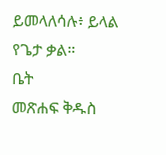ይመላለሳሉ፥ ይላል የጌታ ቃል።
ቤት
መጽሐፍ ቅዱስ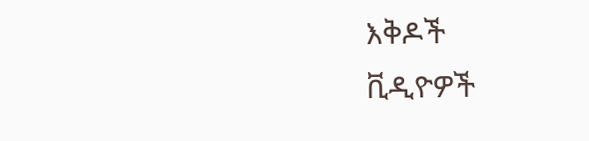እቅዶች
ቪዲዮዎች